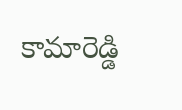కామారెడ్డి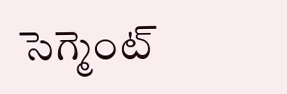సెగ్మెంట్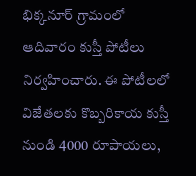భిక్కనూర్ గ్రామంలో ఆదివారం కుస్తీ పోటీలు నిర్వహించారు. ఈ పోటీలలో విజేతలకు కొబ్బరికాయ కుస్తీ నుండి 4000 రూపాయలు,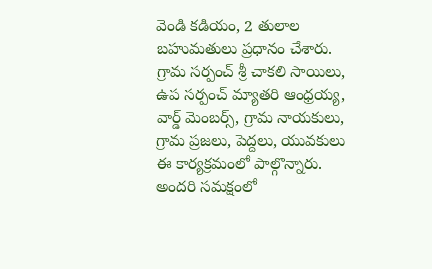వెండి కడియం, 2 తులాల బహుమతులు ప్రధానం చేశారు. గ్రామ సర్పంచ్ శ్రీ చాకలి సాయిలు, ఉప సర్పంచ్ మ్యాతరి ఆంధ్రయ్య, వార్డ్ మెంబర్స్, గ్రామ నాయకులు, గ్రామ ప్రజలు, పెద్దలు, యువకులు ఈ కార్యక్రమంలో పాల్గొన్నారు. అందరి సమక్షంలో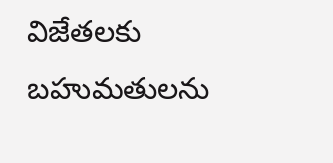విజేతలకు బహుమతులను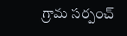గ్రామ సర్పంచ్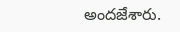అందజేశారు.